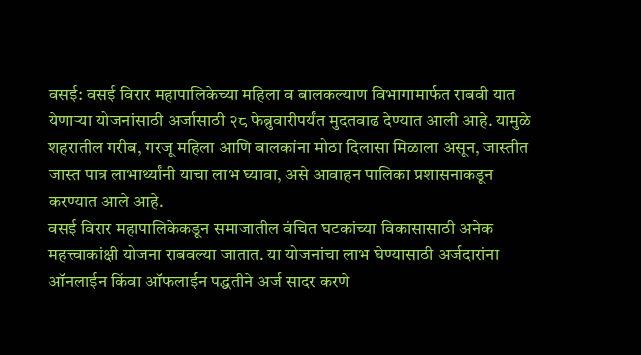वसई: वसई विरार महापालिकेच्या महिला व बालकल्याण विभागामार्फत राबवी यात येणाऱ्या योजनांसाठी अर्जासाठी २८ फेब्रुवारीपर्यंत मुदतवाढ देण्यात आली आहे. यामुळे शहरातील गरीब, गरजू महिला आणि बालकांना मोठा दिलासा मिळाला असून, जास्तीत जास्त पात्र लाभार्थ्यांनी याचा लाभ घ्यावा, असे आवाहन पालिका प्रशासनाकडून करण्यात आले आहे.
वसई विरार महापालिकेकडून समाजातील वंचित घटकांच्या विकासासाठी अनेक महत्त्वाकांक्षी योजना राबवल्या जातात. या योजनांचा लाभ घेण्यासाठी अर्जदारांना ऑनलाईन किंवा ऑफलाईन पद्धतीने अर्ज सादर करणे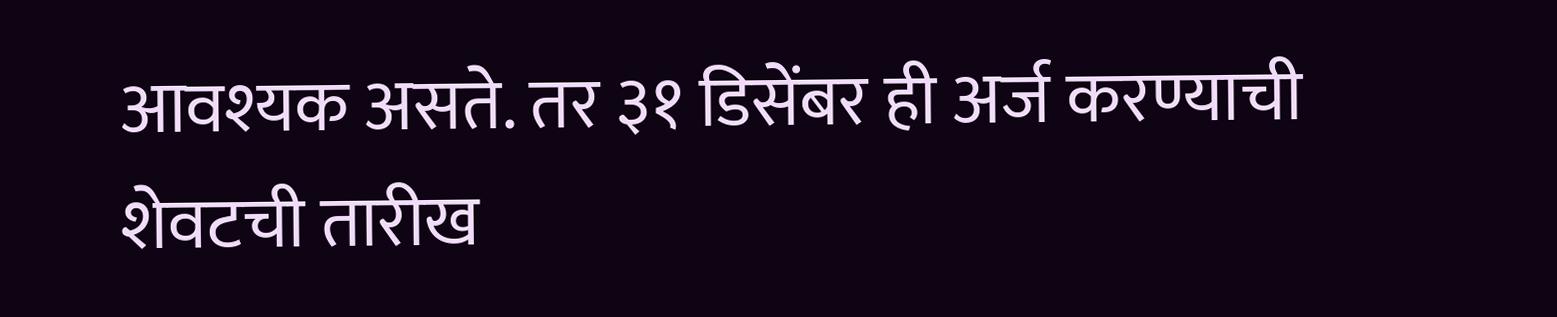आवश्यक असते. तर ३१ डिसेंबर ही अर्ज करण्याची शेवटची तारीख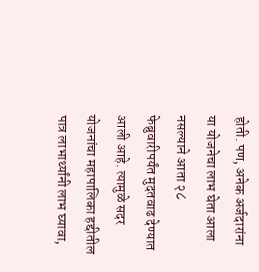होती. पण, अनेक अर्जदारांना या योजनेचा लाभ घेता आला नसल्याने आता २८ फेब्रुवारीपर्यंत मुदतवाढ देण्यात आली आहे. त्यामुळे सदर योजनांचा महापालिका हद्दीतील पात्र लाभार्थ्यांनी लाभ घ्यावा,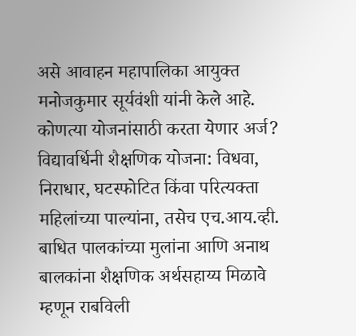असे आवाहन महापालिका आयुक्त मनोजकुमार सूर्यवंशी यांनी केले आहे.
कोणत्या योजनांसाठी करता येणार अर्ज?
विद्यावर्धिनी शैक्षणिक योजना: विधवा, निराधार, घटस्फोटित किंवा परित्यक्ता महिलांच्या पाल्यांना, तसेच एच.आय.व्ही. बाधित पालकांच्या मुलांना आणि अनाथ बालकांना शैक्षणिक अर्थसहाय्य मिळावे म्हणून राबविली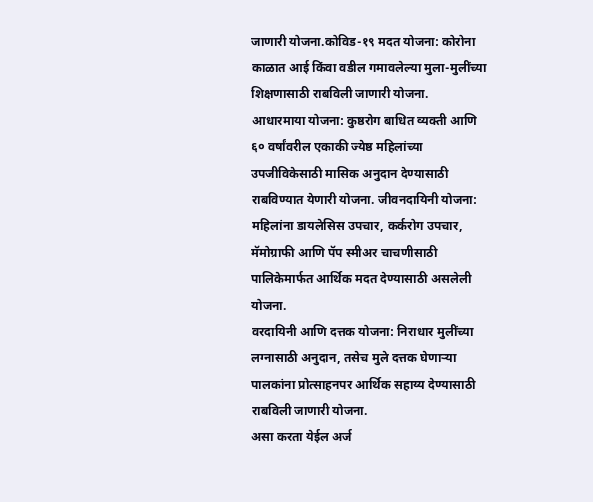जाणारी योजना.कोविड-१९ मदत योजना: कोरोना काळात आई किंवा वडील गमावलेल्या मुला-मुलींच्या शिक्षणासाठी राबविली जाणारी योजना.
आधारमाया योजना: कुष्ठरोग बाधित व्यक्ती आणि ६० वर्षांवरील एकाकी ज्येष्ठ महिलांच्या उपजीविकेसाठी मासिक अनुदान देण्यासाठी राबविण्यात येणारी योजना. जीवनदायिनी योजना: महिलांना डायलेसिस उपचार, कर्करोग उपचार, मॅमोग्राफी आणि पॅप स्मीअर चाचणीसाठी पालिकेमार्फत आर्थिक मदत देण्यासाठी असलेली योजना.
वरदायिनी आणि दत्तक योजना: निराधार मुलींच्या लग्नासाठी अनुदान, तसेच मुले दत्तक घेणाऱ्या पालकांना प्रोत्साहनपर आर्थिक सहाय्य देण्यासाठी राबविली जाणारी योजना.
असा करता येईल अर्ज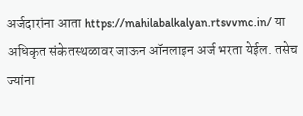अर्जदारांना आता https://mahilabalkalyan.rtsvvmc.in/ या अधिकृत संकेतस्थळावर जाऊन ऑनलाइन अर्ज भरता येईल. तसेच ज्यांना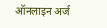ऑनलाइन अर्ज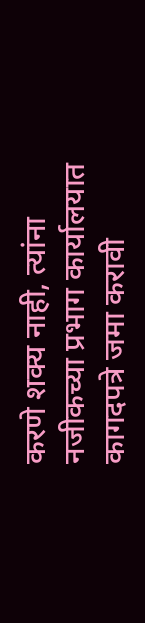करणे शक्य नाही, त्यांना नजीकच्या प्रभाग कार्यालयात कागदपत्रे जमा करावी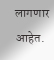लागणार आहेत.